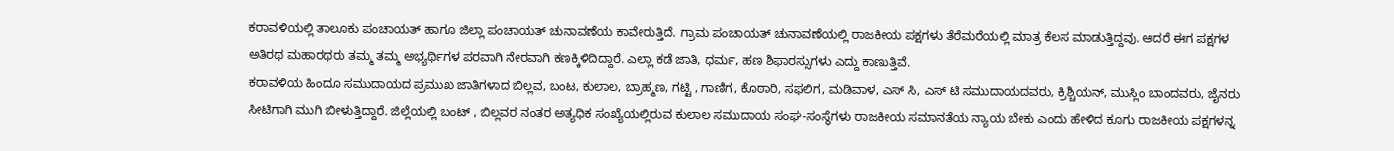ಕರಾವಳಿಯಲ್ಲಿ ತಾಲೂಕು ಪಂಚಾಯತ್ ಹಾಗೂ ಜಿಲ್ಲಾ ಪಂಚಾಯತ್ ಚುನಾವಣೆಯ ಕಾವೇರುತ್ತಿದೆ. ಗ್ರಾಮ ಪಂಚಾಯತ್ ಚುನಾವಣೆಯಲ್ಲಿ ರಾಜಕೀಯ ಪಕ್ಷಗಳು ತೆರೆಮರೆಯಲ್ಲಿ ಮಾತ್ರ ಕೆಲಸ ಮಾಡುತ್ತಿದ್ದವು. ಆದರೆ ಈಗ ಪಕ್ಷಗಳ ಅತಿರಥ ಮಹಾರಥರು ತಮ್ಮ ತಮ್ಮ ಅಭ್ಯರ್ಥಿಗಳ ಪರವಾಗಿ ನೇರವಾಗಿ ಕಣಕ್ಕಿಳಿದಿದ್ದಾರೆ. ಎಲ್ಲಾ ಕಡೆ ಜಾತಿ, ಧರ್ಮ, ಹಣ ಶಿಫಾರಸ್ಸುಗಳು ಎದ್ದು ಕಾಣುತ್ತಿವೆ.
ಕರಾವಳಿಯ ಹಿಂದೂ ಸಮುದಾಯದ ಪ್ರಮುಖ ಜಾತಿಗಳಾದ ಬಿಲ್ಲವ, ಬಂಟ, ಕುಲಾಲ, ಬ್ರಾಹ್ಮಣ, ಗಟ್ಟಿ , ಗಾಣಿಗ, ಕೊಠಾರಿ, ಸಫಲಿಗ, ಮಡಿವಾಳ, ಎಸ್ ಸಿ, ಎಸ್ ಟಿ ಸಮುದಾಯದವರು, ಕ್ರಿಶ್ಚಿಯನ್, ಮುಸ್ಲಿಂ ಬಾಂದವರು, ಜೈನರು ಸೀಟಿಗಾಗಿ ಮುಗಿ ಬೀಳುತ್ತಿದ್ದಾರೆ. ಜಿಲ್ಲೆಯಲ್ಲಿ ಬಂಟ್ , ಬಿಲ್ಲವರ ನಂತರ ಅತ್ಯಧಿಕ ಸಂಖ್ಯೆಯಲ್ಲಿರುವ ಕುಲಾಲ ಸಮುದಾಯ ಸಂಘ-ಸಂಸ್ಥೆಗಳು ರಾಜಕೀಯ ಸಮಾನತೆಯ ನ್ಯಾಯ ಬೇಕು ಎಂದು ಹೇಳಿದ ಕೂಗು ರಾಜಕೀಯ ಪಕ್ಷಗಳನ್ನ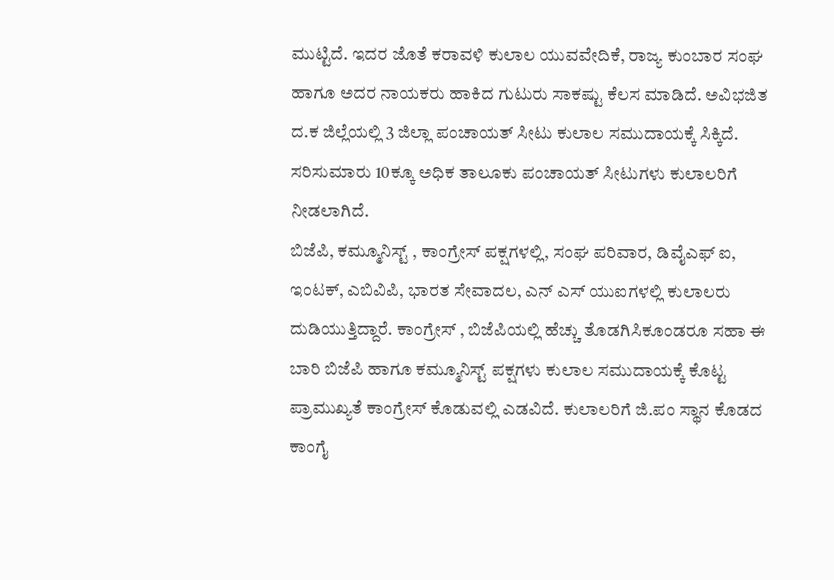ಮುಟ್ಟಿದೆ. ಇದರ ಜೊತೆ ಕರಾವಳಿ ಕುಲಾಲ ಯುವವೇದಿಕೆ, ರಾಜ್ಯ ಕುಂಬಾರ ಸಂಘ ಹಾಗೂ ಅದರ ನಾಯಕರು ಹಾಕಿದ ಗುಟುರು ಸಾಕಷ್ಟು ಕೆಲಸ ಮಾಡಿದೆ. ಅವಿಭಜಿತ ದ.ಕ ಜಿಲ್ಲೆಯಲ್ಲಿ 3 ಜಿಲ್ಲಾ ಪಂಚಾಯತ್ ಸೀಟು ಕುಲಾಲ ಸಮುದಾಯಕ್ಕೆ ಸಿಕ್ಕಿದೆ. ಸರಿಸುಮಾರು 10ಕ್ಕೂ ಅಧಿಕ ತಾಲೂಕು ಪಂಚಾಯತ್ ಸೀಟುಗಳು ಕುಲಾಲರಿಗೆ ನೀಡಲಾಗಿದೆ.
ಬಿಜೆಪಿ, ಕಮ್ಮೂನಿಸ್ಟ್ , ಕಾಂಗ್ರೇಸ್ ಪಕ್ಷಗಳಲ್ಲಿ, ಸಂಘ ಪರಿವಾರ, ಡಿವೈಎಫ್ ಐ, ಇಂಟಕ್, ಎಬಿವಿಪಿ, ಭಾರತ ಸೇವಾದಲ, ಎನ್ ಎಸ್ ಯುಐಗಳಲ್ಲಿ ಕುಲಾಲರು ದುಡಿಯುತ್ತಿದ್ದಾರೆ. ಕಾಂಗ್ರೇಸ್ , ಬಿಜೆಪಿಯಲ್ಲಿ ಹೆಚ್ಚು ತೊಡಗಿಸಿಕೂಂಡರೂ ಸಹಾ ಈ ಬಾರಿ ಬಿಜೆಪಿ ಹಾಗೂ ಕಮ್ಮೂನಿಸ್ಟ್ ಪಕ್ಷಗಳು ಕುಲಾಲ ಸಮುದಾಯಕ್ಕೆ ಕೊಟ್ಟ ಪ್ರಾಮುಖ್ಯತೆ ಕಾಂಗ್ರೇಸ್ ಕೊಡುವಲ್ಲಿ ಎಡವಿದೆ. ಕುಲಾಲರಿಗೆ ಜಿ.ಪಂ ಸ್ಥಾನ ಕೊಡದ ಕಾಂಗೈ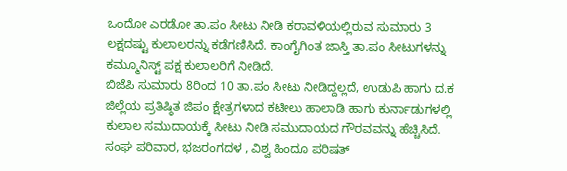ಒಂದೋ ಎರಡೋ ತಾ.ಪಂ ಸೀಟು ನೀಡಿ ಕರಾವಳಿಯಲ್ಲಿರುವ ಸುಮಾರು 3 ಲಕ್ಷದಷ್ಟು ಕುಲಾಲರನ್ನು ಕಡೆಗಣಿಸಿದೆ. ಕಾಂಗೈಗಿಂತ ಜಾಸ್ತಿ ತಾ.ಪಂ ಸೀಟುಗಳನ್ನು ಕಮ್ಮೂನಿಸ್ಟ್ ಪಕ್ಷ ಕುಲಾಲರಿಗೆ ನೀಡಿದೆ.
ಬಿಜೆಪಿ ಸುಮಾರು 8ರಿಂದ 10 ತಾ.ಪಂ ಸೀಟು ನೀಡಿದ್ದಲ್ಲದೆ, ಉಡುಪಿ ಹಾಗು ದ.ಕ ಜಿಲ್ಲೆಯ ಪ್ರತಿಷ್ಠಿತ ಜಿಪಂ ಕ್ಷೇತ್ರಗಳಾದ ಕಟೀಲು ಹಾಲಾಡಿ ಹಾಗು ಕುರ್ನಾಡುಗಳಲ್ಲಿ ಕುಲಾಲ ಸಮುದಾಯಕ್ಕೆ ಸೀಟು ನೀಡಿ ಸಮುದಾಯದ ಗೌರವವನ್ನು ಹೆಚ್ಚಿಸಿದೆ. ಸಂಘ ಪರಿವಾರ, ಭಜರಂಗದಳ , ವಿಶ್ವ ಹಿಂದೂ ಪರಿಷತ್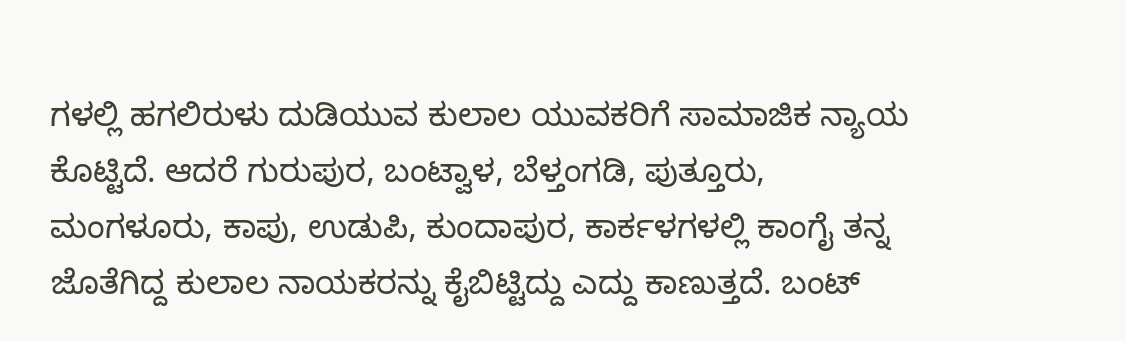ಗಳಲ್ಲಿ ಹಗಲಿರುಳು ದುಡಿಯುವ ಕುಲಾಲ ಯುವಕರಿಗೆ ಸಾಮಾಜಿಕ ನ್ಯಾಯ ಕೊಟ್ಟಿದೆ. ಆದರೆ ಗುರುಪುರ, ಬಂಟ್ವಾಳ, ಬೆಳ್ತಂಗಡಿ, ಪುತ್ತೂರು, ಮಂಗಳೂರು, ಕಾಪು, ಉಡುಪಿ, ಕುಂದಾಪುರ, ಕಾರ್ಕಳಗಳಲ್ಲಿ ಕಾಂಗೈ ತನ್ನ ಜೊತೆಗಿದ್ದ ಕುಲಾಲ ನಾಯಕರನ್ನು ಕೈಬಿಟ್ಟಿದ್ದು ಎದ್ದು ಕಾಣುತ್ತದೆ. ಬಂಟ್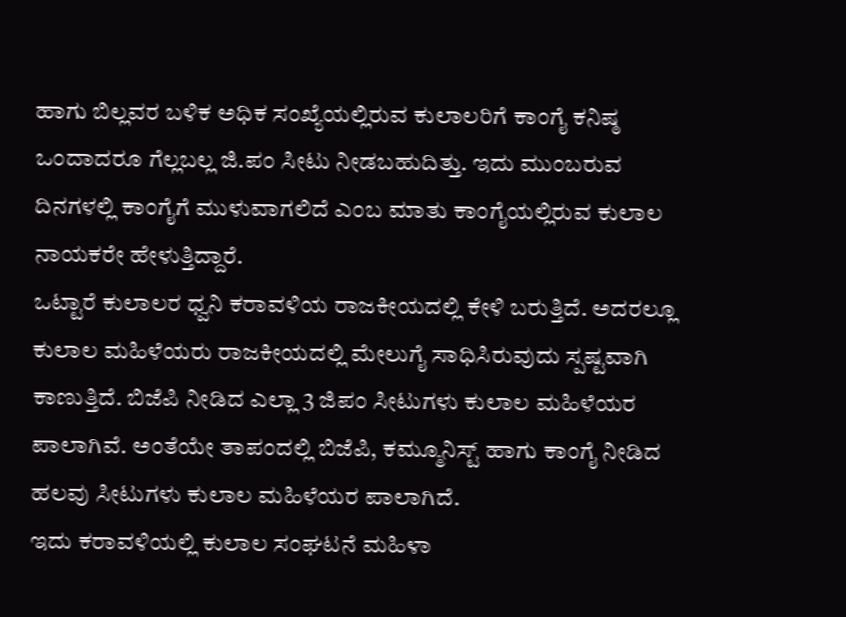ಹಾಗು ಬಿಲ್ಲವರ ಬಳಿಕ ಅಧಿಕ ಸಂಖ್ಯೆಯಲ್ಲಿರುವ ಕುಲಾಲರಿಗೆ ಕಾಂಗೈ ಕನಿಷ್ಠ ಒಂದಾದರೂ ಗೆಲ್ಲಬಲ್ಲ ಜಿ.ಪಂ ಸೀಟು ನೀಡಬಹುದಿತ್ತು. ಇದು ಮುಂಬರುವ ದಿನಗಳಲ್ಲಿ ಕಾಂಗೈಗೆ ಮುಳುವಾಗಲಿದೆ ಎಂಬ ಮಾತು ಕಾಂಗೈಯಲ್ಲಿರುವ ಕುಲಾಲ ನಾಯಕರೇ ಹೇಳುತ್ತಿದ್ದಾರೆ.
ಒಟ್ಟಾರೆ ಕುಲಾಲರ ಧ್ವನಿ ಕರಾವಳಿಯ ರಾಜಕೀಯದಲ್ಲಿ ಕೇಳಿ ಬರುತ್ತಿದೆ. ಅದರಲ್ಲೂ ಕುಲಾಲ ಮಹಿಳೆಯರು ರಾಜಕೀಯದಲ್ಲಿ ಮೇಲುಗೈ ಸಾಧಿಸಿರುವುದು ಸ್ಪಷ್ಟವಾಗಿ ಕಾಣುತ್ತಿದೆ. ಬಿಜೆಪಿ ನೀಡಿದ ಎಲ್ಲಾ 3 ಜಿಪಂ ಸೀಟುಗಳು ಕುಲಾಲ ಮಹಿಳೆಯರ ಪಾಲಾಗಿವೆ. ಅಂತೆಯೇ ತಾಪಂದಲ್ಲಿ ಬಿಜೆಪಿ, ಕಮ್ಮೂನಿಸ್ಟ್ ಹಾಗು ಕಾಂಗೈ ನೀಡಿದ ಹಲವು ಸೀಟುಗಳು ಕುಲಾಲ ಮಹಿಳೆಯರ ಪಾಲಾಗಿದೆ.
ಇದು ಕರಾವಳಿಯಲ್ಲಿ ಕುಲಾಲ ಸಂಘಟನೆ ಮಹಿಳಾ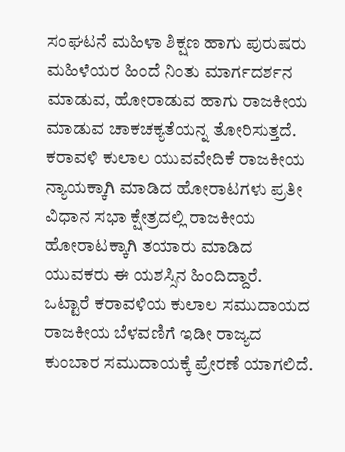ಸಂಘಟನೆ ಮಹಿಳಾ ಶಿಕ್ಷಣ ಹಾಗು ಪುರುಷರು ಮಹಿಳೆಯರ ಹಿಂದೆ ನಿಂತು ಮಾರ್ಗದರ್ಶನ ಮಾಡುವ, ಹೋರಾಡುವ ಹಾಗು ರಾಜಕೀಯ ಮಾಡುವ ಚಾಕಚಕ್ಯತೆಯನ್ನ ತೋರಿಸುತ್ತದೆ. ಕರಾವಳಿ ಕುಲಾಲ ಯುವವೇದಿಕೆ ರಾಜಕೀಯ ನ್ಯಾಯಕ್ಕಾಗಿ ಮಾಡಿದ ಹೋರಾಟಗಳು ಪ್ರತೀ ವಿಧಾನ ಸಭಾ ಕ್ಷೇತ್ರದಲ್ಲಿ ರಾಜಕೀಯ ಹೋರಾಟಕ್ಕಾಗಿ ತಯಾರು ಮಾಡಿದ ಯುವಕರು ಈ ಯಶಸ್ಸಿನ ಹಿಂದಿದ್ದಾರೆ.
ಒಟ್ಟಾರೆ ಕರಾವಳಿಯ ಕುಲಾಲ ಸಮುದಾಯದ ರಾಜಕೀಯ ಬೆಳವಣಿಗೆ ಇಡೀ ರಾಜ್ಯದ ಕುಂಬಾರ ಸಮುದಾಯಕ್ಕೆ ಪ್ರೇರಣೆ ಯಾಗಲಿದೆ.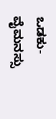ಒಡಕು-ವೈಮನಸ್ಸು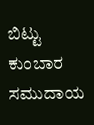ಬಿಟ್ಟು ಕುಂಬಾರ ಸಮುದಾಯ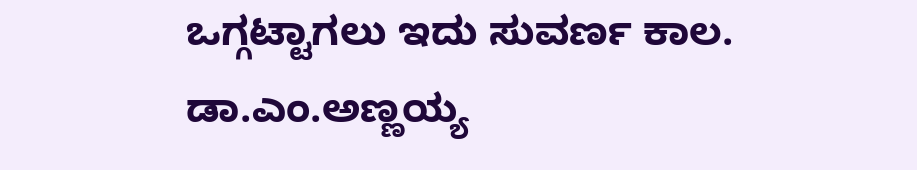ಒಗ್ಗಟ್ಟಾಗಲು ಇದು ಸುವರ್ಣ ಕಾಲ.
ಡಾ.ಎಂ.ಅಣ್ಣಯ್ಯ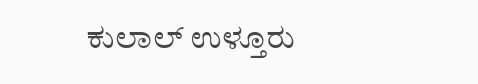ಕುಲಾಲ್ ಉಳ್ತೂರು